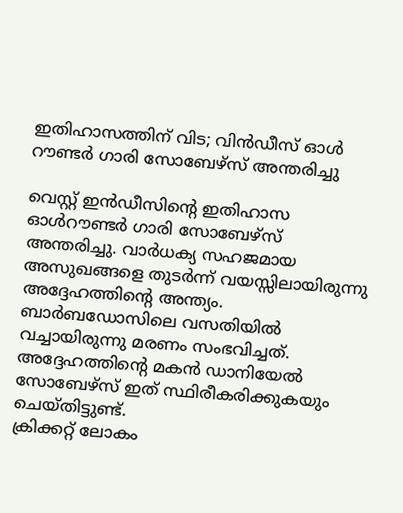ഇതിഹാസത്തിന് വിട; വിൻഡീസ് ഓൾ റൗണ്ടർ ഗാരി സോബേഴ്സ് അന്തരിച്ചു

വെസ്റ്റ് ഇൻഡീസിന്റെ ഇതിഹാസ ഓൾറൗണ്ടർ ഗാരി സോബേഴ്സ് അന്തരിച്ചു. വാർധക്യ സഹജമായ അസുഖങ്ങളെ തുടർന്ന് വയസ്സിലായിരുന്നു അദ്ദേഹത്തിന്റെ അന്ത്യം. ബാർബഡോസിലെ വസതിയിൽ വച്ചായിരുന്നു മരണം സംഭവിച്ചത്. അദ്ദേഹത്തിന്റെ മകൻ ഡാനിയേൽ സോബേഴ്സ് ഇത് സ്ഥിരീകരിക്കുകയും ചെയ്തിട്ടുണ്ട്.
ക്രിക്കറ്റ് ലോകം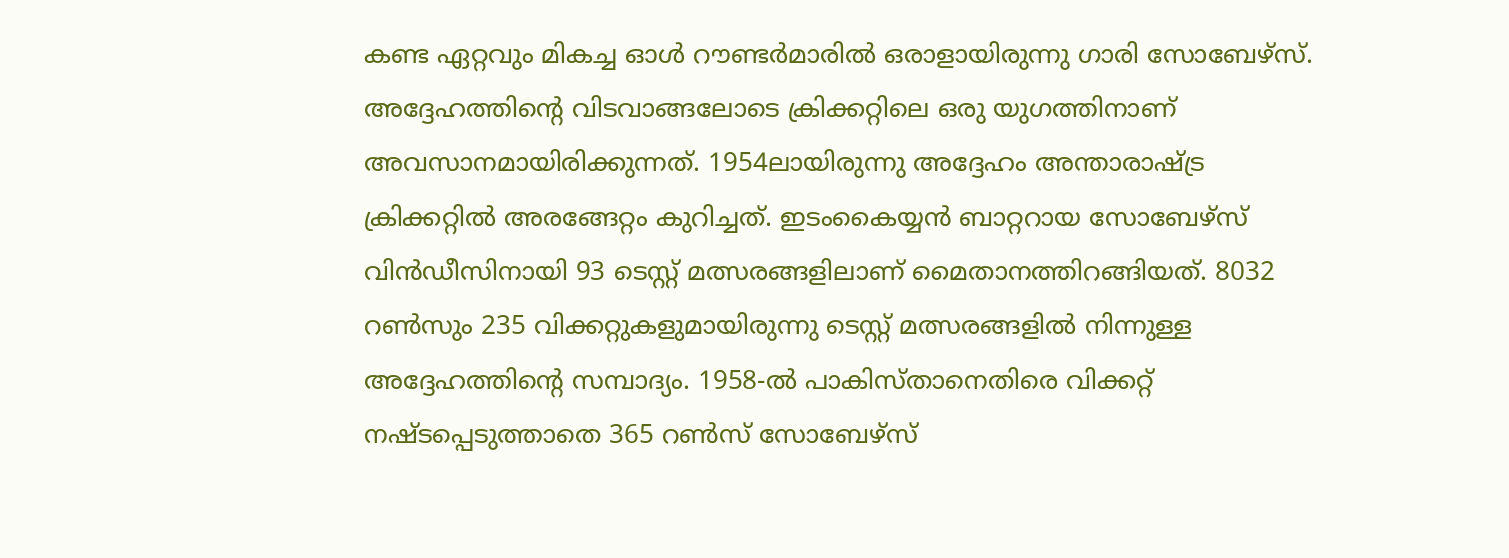കണ്ട ഏറ്റവും മികച്ച ഓൾ റൗണ്ടർമാരിൽ ഒരാളായിരുന്നു ഗാരി സോബേഴ്സ്. അദ്ദേഹത്തിന്റെ വിടവാങ്ങലോടെ ക്രിക്കറ്റിലെ ഒരു യുഗത്തിനാണ് അവസാനമായിരിക്കുന്നത്. 1954ലായിരുന്നു അദ്ദേഹം അന്താരാഷ്ട്ര ക്രിക്കറ്റിൽ അരങ്ങേറ്റം കുറിച്ചത്. ഇടംകൈയ്യൻ ബാറ്ററായ സോബേഴ്സ് വിൻഡീസിനായി 93 ടെസ്റ്റ് മത്സരങ്ങളിലാണ് മൈതാനത്തിറങ്ങിയത്. 8032 റൺസും 235 വിക്കറ്റുകളുമായിരുന്നു ടെസ്റ്റ് മത്സരങ്ങളിൽ നിന്നുള്ള അദ്ദേഹത്തിന്റെ സമ്പാദ്യം. 1958-ൽ പാകിസ്താനെതിരെ വിക്കറ്റ് നഷ്ടപ്പെടുത്താതെ 365 റൺസ് സോബേഴ്സ്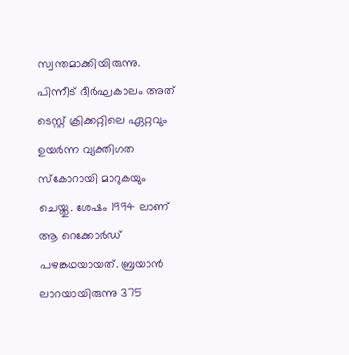സ്വന്തമാക്കിയിരുന്നു. പിന്നീട് ദീർഘകാലം അത് ടെസ്റ്റ് ക്രിക്കറ്റിലെ ഏറ്റവും ഉയർന്ന വ്യക്തിഗത സ്കോറായി മാറുകയും ചെയ്തു. ശേഷം 1994 ലാണ് ആ റെക്കോർഡ് പഴങ്കഥയായത്. ബ്രയാൻ ലാറയായിരുന്നു 375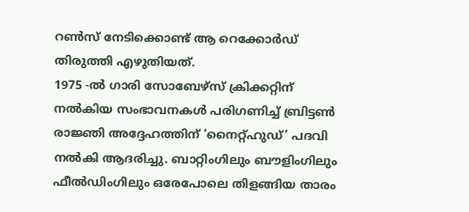റൺസ് നേടിക്കൊണ്ട് ആ റെക്കോർഡ് തിരുത്തി എഴുതിയത്.
1975 -ൽ ഗാരി സോബേഴ്സ് ക്രിക്കറ്റിന് നൽകിയ സംഭാവനകൾ പരിഗണിച്ച് ബ്രിട്ടൺ രാജ്ഞി അദ്ദേഹത്തിന് ‘നൈറ്റ്ഹുഡ്’ പദവി നൽകി ആദരിച്ചു. ബാറ്റിംഗിലും ബൗളിംഗിലും ഫീൽഡിംഗിലും ഒരേപോലെ തിളങ്ങിയ താരം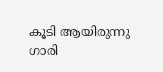കൂടി ആയിരുന്നു ഗാരി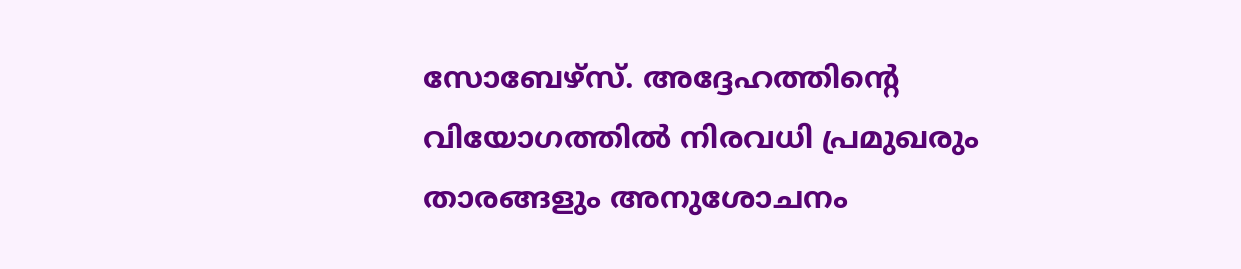സോബേഴ്സ്. അദ്ദേഹത്തിന്റെ വിയോഗത്തിൽ നിരവധി പ്രമുഖരും താരങ്ങളും അനുശോചനം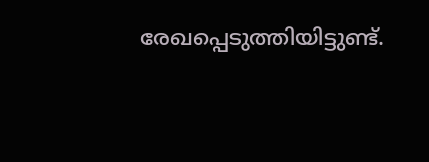രേഖപ്പെടുത്തിയിട്ടുണ്ട്.